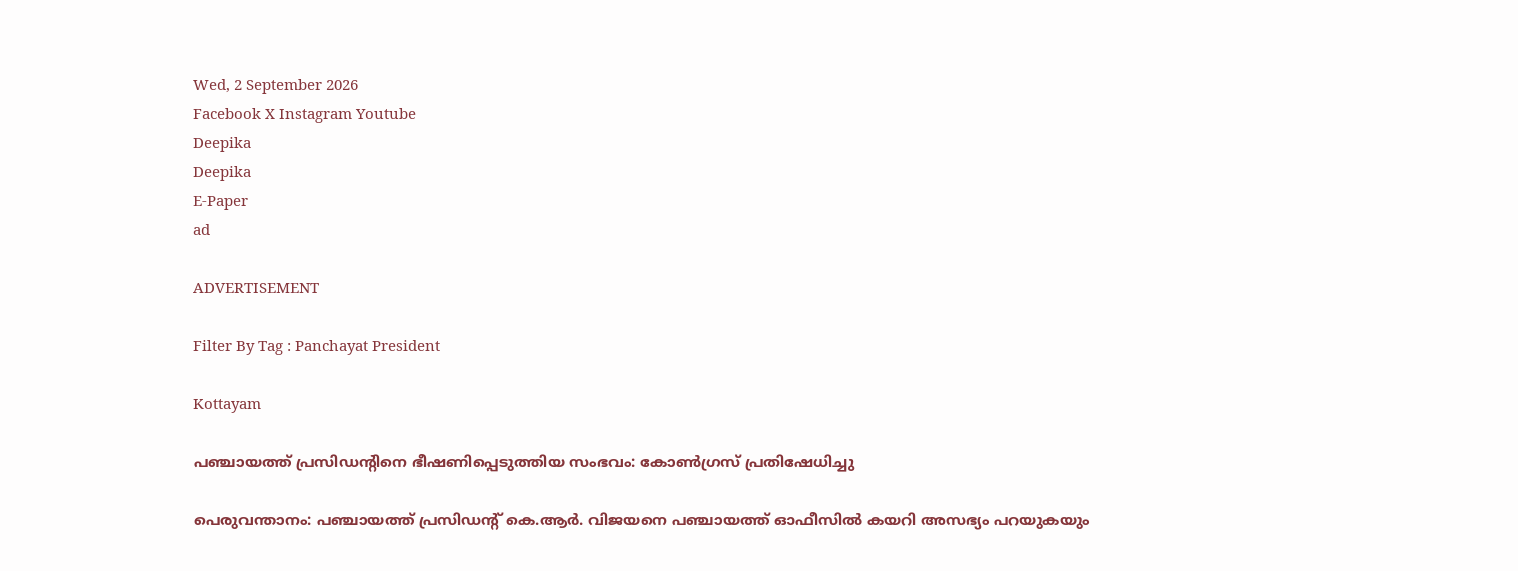Wed, 2 September 2026
Facebook X Instagram Youtube
Deepika
Deepika
E-Paper
ad

ADVERTISEMENT

Filter By Tag : Panchayat President

Kottayam

പഞ്ചായത്ത് പ്രസിഡന്‍റിനെ ഭീഷണിപ്പെടുത്തിയ സംഭവം: കോൺഗ്രസ് പ്രതിഷേധിച്ചു

പെരുവന്താനം: പഞ്ചായത്ത് പ്രസിഡന്‍റ് കെ.ആർ. വിജയനെ പഞ്ചായത്ത് ഓഫീസിൽ കയറി അസഭ്യം പറയുകയും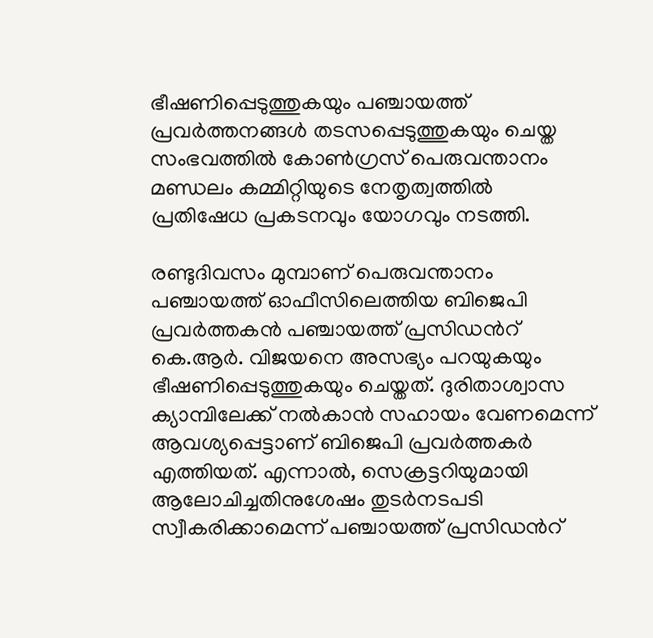ഭീഷണിപ്പെടുത്തുകയും പഞ്ചായത്ത് പ്രവർത്തനങ്ങൾ തടസപ്പെടുത്തുകയും ചെയ്ത സംഭവത്തിൽ കോൺഗ്രസ് പെരുവന്താനം മണ്ഡലം കമ്മിറ്റിയുടെ നേതൃത്വത്തിൽ പ്രതിഷേധ പ്രകടനവും യോഗവും നടത്തി.

രണ്ടുദിവസം മുമ്പാണ് പെരുവന്താനം പഞ്ചായത്ത് ഓഫീസിലെത്തിയ ബിജെപി പ്രവർത്തകൻ പഞ്ചായത്ത് പ്രസിഡന്‍റ് കെ.ആർ. വിജയനെ അസഭ്യം പറയുകയും ഭീഷണിപ്പെടുത്തുകയും ചെയ്തത്. ദുരിതാശ്വാസ ക്യാമ്പിലേക്ക് നൽകാൻ സഹായം വേണമെന്ന് ആവശ്യപ്പെട്ടാണ് ബിജെപി പ്രവർത്തകർ എത്തിയത്. എന്നാൽ, സെക്രട്ടറിയുമായി ആലോചിച്ചതിനുശേഷം തുടർനടപടി സ്വീകരിക്കാമെന്ന് പഞ്ചായത്ത് പ്രസിഡന്‍റ്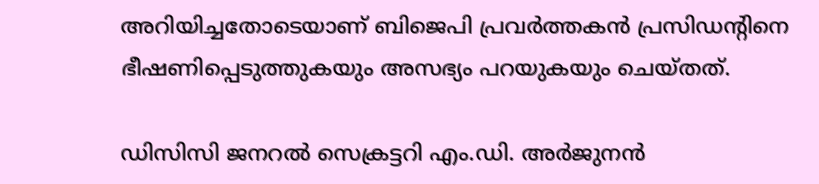അറിയിച്ചതോടെയാണ് ബിജെപി പ്രവർത്തകൻ പ്രസിഡന്‍റിനെ ഭീഷണിപ്പെടുത്തുകയും അസഭ്യം പറയുകയും ചെയ്തത്.

ഡിസിസി ജനറൽ സെക്രട്ടറി എം.ഡി. അർജുനൻ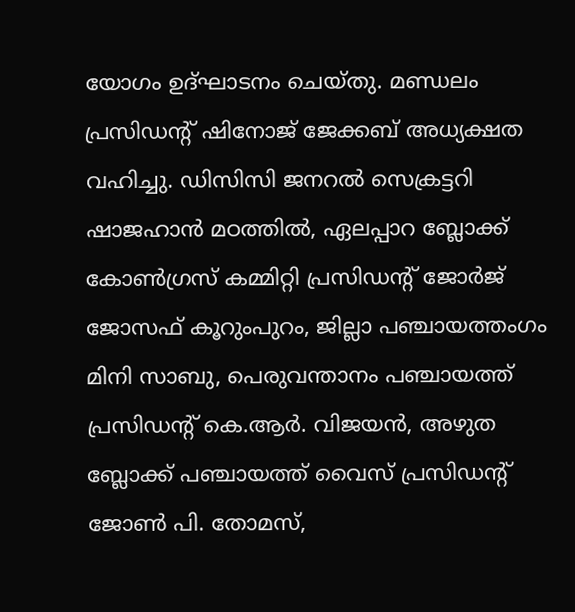യോഗം ഉദ്ഘാടനം ചെയ്തു. മണ്ഡലം പ്രസിഡന്‍റ് ഷിനോജ് ജേക്കബ് അധ്യക്ഷത വഹിച്ചു. ഡിസിസി ജനറൽ സെക്രട്ടറി ഷാജഹാൻ മഠത്തിൽ, ഏലപ്പാറ ബ്ലോക്ക് കോൺഗ്രസ് കമ്മിറ്റി പ്രസിഡന്‍റ് ജോർജ് ജോസഫ് കൂറുംപുറം, ജില്ലാ പഞ്ചായത്തംഗം മിനി സാബു, പെരുവന്താനം പഞ്ചായത്ത് പ്രസിഡന്‍റ് കെ.ആർ. വിജയൻ, അഴുത ബ്ലോക്ക് പഞ്ചായത്ത് വൈസ് പ്രസിഡന്‍റ് ജോൺ പി. തോമസ്,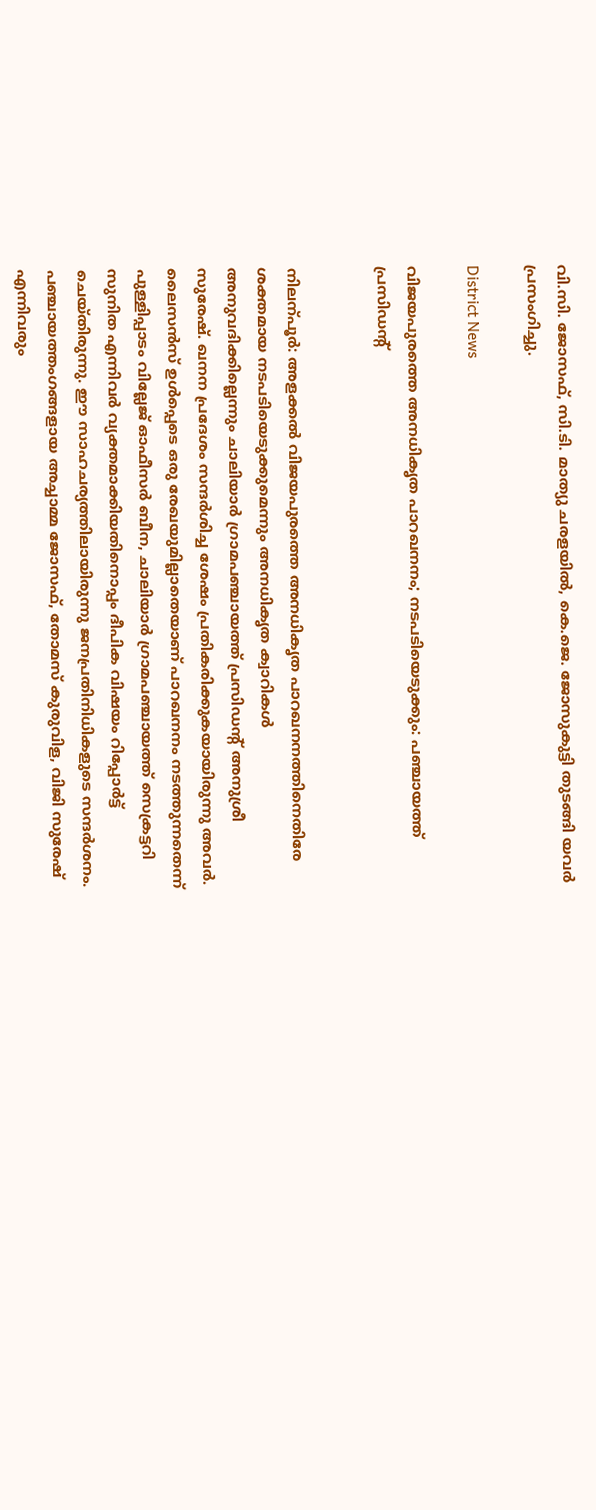വി.സി. ജോസഫ്, സി.ടി. മാത്യു ചരളയിൽ, കെ.ജെ. ജോസുകുട്ടി തുടങ്ങി യവർ പ്രസംഗിച്ചു.

District News

വിജയപുരത്തെ അനധികൃത പാറഖനനം; നടപടിയെടുക്കും: പഞ്ചായത്ത് പ്രസിഡന്‍റ്


നിലന്പൂർ: അളക്കൽ വിജയപുരത്തെ അനധികൃത പാറഖനനത്തിനെതിരേ ശക്തമായ നടപടിയെടുക്കുമെന്നും അനധികൃത ക്വാറികൾ അനുവദിക്കില്ലെന്നും ചാലിയാർ ഗ്രാമപഞ്ചായത്ത് പ്രസിഡന്‍റ് അനുശ്രീ സുരേഷ്. ഖനന പ്രദേശം സന്ദർശിച്ച ശേഷം പ്രതികരിക്കുകയായിരുന്നു അവർ.
ലൈസൻസ് ഉൾപ്പെടെ ഒരു രേഖയുമില്ലാതെയാണ് പാറഖനനം നടത്തുന്നതെന്ന് പുള്ളിപ്പാടം വില്ലേജ് ഓഫീസർ ബീന, ചാലിയാർ ഗ്രാമപഞ്ചായത്ത് സെക്രട്ടറി സുനിത എന്നിവർ വ്യക്തമാക്കിയതിനൊപ്പം ദീപിക വിഷയം റിപ്പോർട്ട് ചെയ്തിരുന്നു. ഈ സാഹചര്യത്തിലായിരുന്നു ജനപ്രതിനിധികളുടെ സന്ദർശനം. പഞ്ചായത്തംഗങ്ങളായ അച്ചാമ്മ ജോസഫ്, തോമസ് കുരുവിള, വിജി സുരേഷ് എന്നിവരും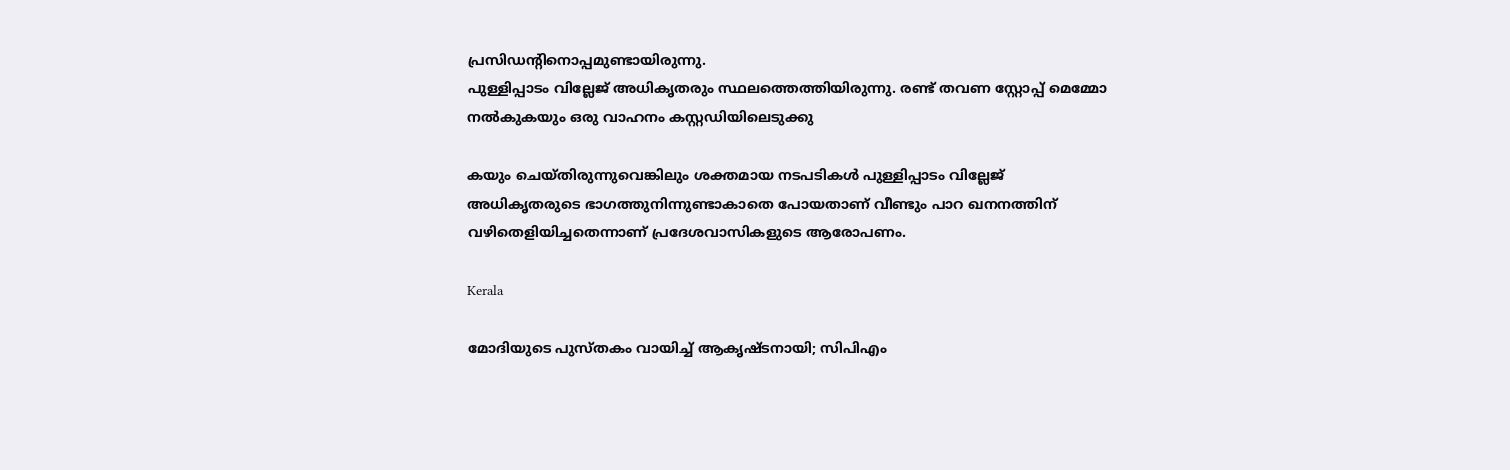പ്രസിഡന്‍റിനൊപ്പമുണ്ടായിരുന്നു.
പുള്ളിപ്പാടം വില്ലേജ് അധികൃതരും സ്ഥലത്തെത്തിയിരുന്നു. രണ്ട് തവണ സ്റ്റോപ്പ് മെമ്മോ നൽകുകയും ഒരു വാഹനം കസ്റ്റഡിയിലെടുക്കു

കയും ചെയ്തിരുന്നുവെങ്കിലും ശക്തമായ നടപടികൾ പുള്ളിപ്പാടം വില്ലേജ് അധികൃതരുടെ ഭാഗത്തുനിന്നുണ്ടാകാതെ പോയതാണ് വീണ്ടും പാറ ഖനനത്തിന് വഴിതെളിയിച്ചതെന്നാണ് പ്രദേശവാസികളുടെ ആരോപണം.

Kerala

മോദിയുടെ പുസ്തകം വായിച്ച് ആകൃഷ്ടനായി; സിപിഎം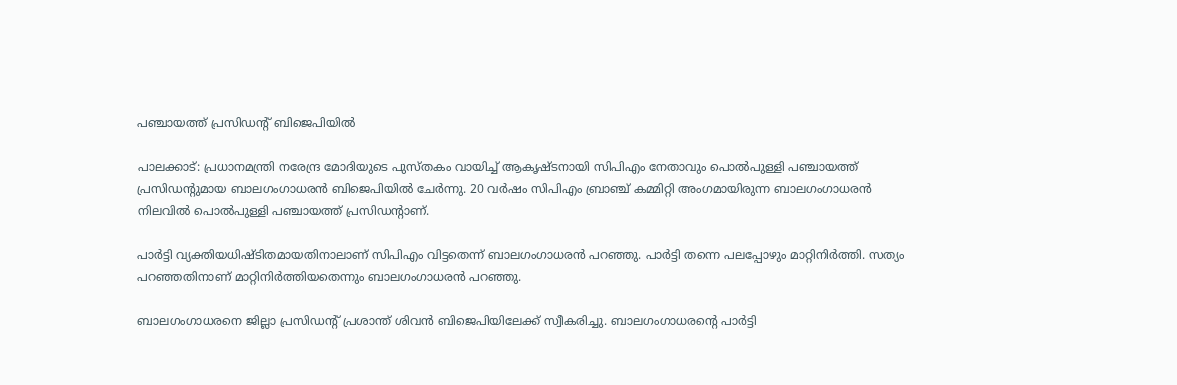പഞ്ചായത്ത് പ്രസിഡന്‍റ് ബിജെപിയിൽ

പാലക്കാട്: പ്രധാനമന്ത്രി നരേന്ദ്ര മോദിയുടെ പുസ്തകം വായിച്ച് ആകൃഷ്ടനായി സിപിഎം നേതാവും പൊൽപുള്ളി പഞ്ചായത്ത് പ്രസിഡന്‍റുമായ ബാലഗംഗാധരൻ ബിജെപിയിൽ ചേർന്നു. 20 വർഷം സിപിഎം ബ്രാഞ്ച് കമ്മിറ്റി അംഗമായിരുന്ന ബാലഗംഗാധരൻ നിലവിൽ പൊൽപുള്ളി പഞ്ചായത്ത് പ്രസിഡന്‍റാണ്.

പാർട്ടി വ്യക്തിയധിഷ്ടിതമായതിനാലാണ് സിപിഎം വിട്ടതെന്ന് ബാലഗംഗാധരൻ പറഞ്ഞു. പാർട്ടി തന്നെ പലപ്പോഴും മാറ്റിനിർത്തി. സത്യം പറഞ്ഞതിനാണ് മാറ്റിനിർത്തിയതെന്നും ബാലഗംഗാധരൻ പറഞ്ഞു.

ബാലഗംഗാധരനെ ജില്ലാ പ്രസിഡന്‍റ് പ്രശാന്ത് ശിവൻ ബിജെപിയിലേക്ക് സ്വീകരിച്ചു. ബാലഗംഗാധരന്‍റെ പാർട്ടി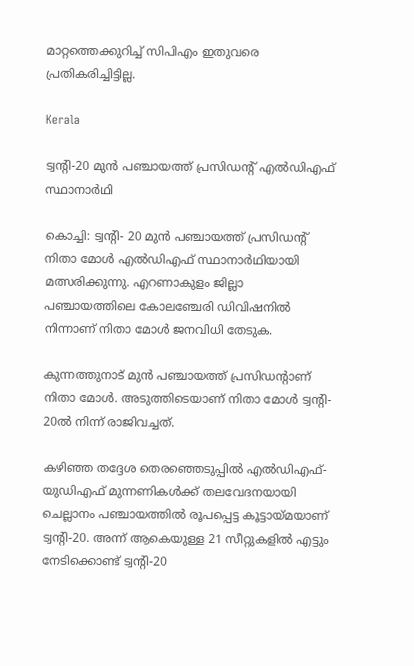മാറ്റത്തെക്കുറിച്ച് സിപിഎം ഇതുവരെ പ്രതികരിച്ചിട്ടില്ല.

Kerala

ട്വന്‍റി-20 മുൻ പഞ്ചായത്ത് പ്രസിഡന്‍റ് എൽഡിഎഫ് സ്ഥാനാർഥി

കൊച്ചി: ട്വന്‍റി- 20 മുൻ പഞ്ചായത്ത് പ്രസിഡന്‍റ് നിതാ മോൾ എല്‍ഡിഎഫ് സ്ഥാനാര്‍ഥിയായി മത്സരിക്കുന്നു. എറണാകുളം ജില്ലാ പഞ്ചായത്തിലെ കോലഞ്ചേരി ഡിവിഷനില്‍ നിന്നാണ് നിതാ മോൾ ജനവിധി തേടുക.

കുന്നത്തുനാട് മുൻ പഞ്ചായത്ത് പ്രസിഡന്‍റാണ് നിതാ മോൾ. അടുത്തിടെയാണ് നിതാ മോൾ ട്വന്‍റി- 20ൽ നിന്ന് രാജിവച്ചത്.

കഴിഞ്ഞ തദ്ദേശ തെരഞ്ഞെടുപ്പില്‍ എല്‍ഡിഎഫ്- യുഡിഎഫ് മുന്നണികള്‍ക്ക് തലവേദനയായി ചെല്ലാനം പഞ്ചായത്തില്‍ രൂപപ്പെട്ട കൂട്ടായ്മയാണ് ട്വന്‍റി-20. അന്ന് ആകെയുള്ള 21 സീറ്റുകളില്‍ എട്ടും നേടിക്കൊണ്ട് ട്വന്‍റി-20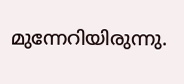മുന്നേറിയിരുന്നു.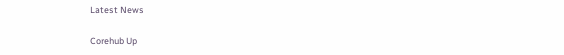Latest News

Corehub Up